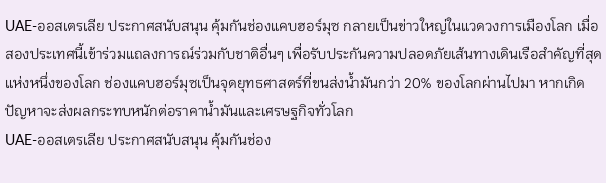UAE-ออสเตรเลีย ประกาศสนับสนุน คุ้มกันช่องแคบฮอร์มุซ กลายเป็นข่าวใหญ่ในแวดวงการเมืองโลก เมื่อสองประเทศนี้เข้าร่วมแถลงการณ์ร่วมกับชาติอื่นๆ เพื่อรับประกันความปลอดภัยเส้นทางเดินเรือสำคัญที่สุดแห่งหนึ่งของโลก ช่องแคบฮอร์มุซเป็นจุดยุทธศาสตร์ที่ขนส่งน้ำมันกว่า 20% ของโลกผ่านไปมา หากเกิดปัญหาจะส่งผลกระทบหนักต่อราคาน้ำมันและเศรษฐกิจทั่วโลก
UAE-ออสเตรเลีย ประกาศสนับสนุน คุ้มกันช่อง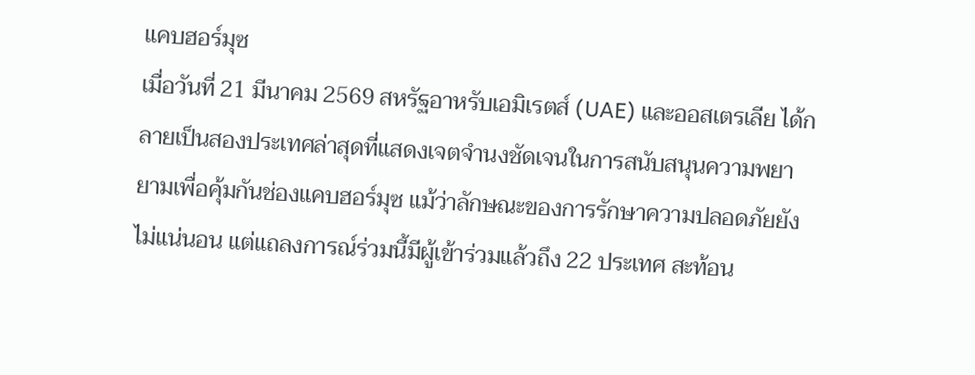แคบฮอร์มุซ
เมื่อวันที่ 21 มีนาคม 2569 สหรัฐอาหรับเอมิเรตส์ (UAE) และออสเตรเลีย ได้กลายเป็นสองประเทศล่าสุดที่แสดงเจตจำนงชัดเจนในการสนับสนุนความพยายามเพื่อคุ้มกันช่องแคบฮอร์มุซ แม้ว่าลักษณะของการรักษาความปลอดภัยยังไม่แน่นอน แต่แถลงการณ์ร่วมนี้มีผู้เข้าร่วมแล้วถึง 22 ประเทศ สะท้อน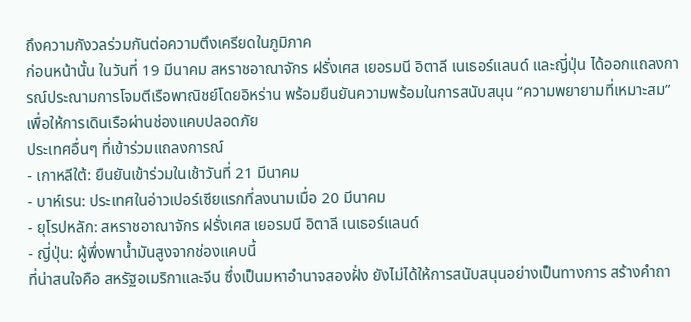ถึงความกังวลร่วมกันต่อความตึงเครียดในภูมิภาค
ก่อนหน้านั้น ในวันที่ 19 มีนาคม สหราชอาณาจักร ฝรั่งเศส เยอรมนี อิตาลี เนเธอร์แลนด์ และญี่ปุ่น ได้ออกแถลงการณ์ประณามการโจมตีเรือพาณิชย์โดยอิหร่าน พร้อมยืนยันความพร้อมในการสนับสนุน “ความพยายามที่เหมาะสม” เพื่อให้การเดินเรือผ่านช่องแคบปลอดภัย
ประเทศอื่นๆ ที่เข้าร่วมแถลงการณ์
- เกาหลีใต้: ยืนยันเข้าร่วมในเช้าวันที่ 21 มีนาคม
- บาห์เรน: ประเทศในอ่าวเปอร์เซียแรกที่ลงนามเมื่อ 20 มีนาคม
- ยุโรปหลัก: สหราชอาณาจักร ฝรั่งเศส เยอรมนี อิตาลี เนเธอร์แลนด์
- ญี่ปุ่น: ผู้พึ่งพาน้ำมันสูงจากช่องแคบนี้
ที่น่าสนใจคือ สหรัฐอเมริกาและจีน ซึ่งเป็นมหาอำนาจสองฝั่ง ยังไม่ได้ให้การสนับสนุนอย่างเป็นทางการ สร้างคำถา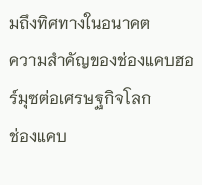มถึงทิศทางในอนาคต
ความสำคัญของช่องแคบฮอร์มุซต่อเศรษฐกิจโลก
ช่องแคบ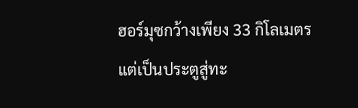ฮอร์มุซกว้างเพียง 33 กิโลเมตร แต่เป็นประตูสู่ทะ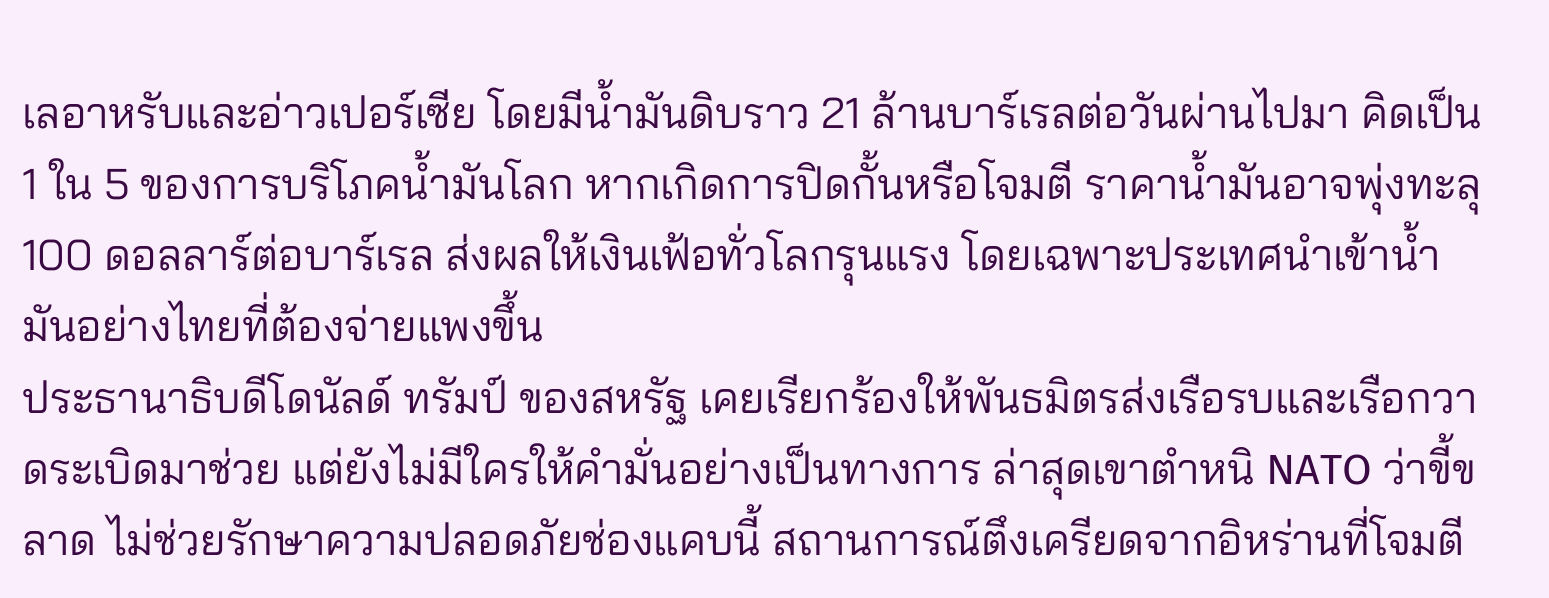เลอาหรับและอ่าวเปอร์เซีย โดยมีน้ำมันดิบราว 21 ล้านบาร์เรลต่อวันผ่านไปมา คิดเป็น 1 ใน 5 ของการบริโภคน้ำมันโลก หากเกิดการปิดกั้นหรือโจมตี ราคาน้ำมันอาจพุ่งทะลุ 100 ดอลลาร์ต่อบาร์เรล ส่งผลให้เงินเฟ้อทั่วโลกรุนแรง โดยเฉพาะประเทศนำเข้าน้ำมันอย่างไทยที่ต้องจ่ายแพงขึ้น
ประธานาธิบดีโดนัลด์ ทรัมป์ ของสหรัฐ เคยเรียกร้องให้พันธมิตรส่งเรือรบและเรือกวาดระเบิดมาช่วย แต่ยังไม่มีใครให้คำมั่นอย่างเป็นทางการ ล่าสุดเขาตำหนิ NATO ว่าขี้ขลาด ไม่ช่วยรักษาความปลอดภัยช่องแคบนี้ สถานการณ์ตึงเครียดจากอิหร่านที่โจมตี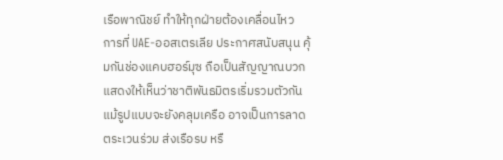เรือพาณิชย์ ทำให้ทุกฝ่ายต้องเคลื่อนไหว
การที่ UAE-ออสเตรเลีย ประกาศสนับสนุน คุ้มกันช่องแคบฮอร์มุซ ถือเป็นสัญญาณบวก แสดงให้เห็นว่าชาติพันธมิตรเริ่มรวมตัวกัน แม้รูปแบบจะยังคลุมเครือ อาจเป็นการลาดตระเวนร่วม ส่งเรือรบ หรื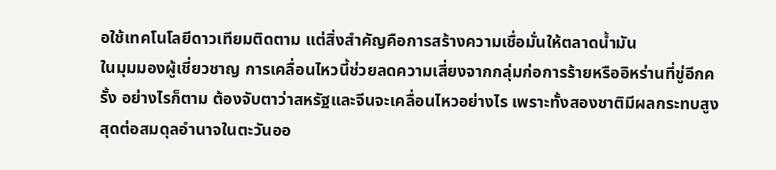อใช้เทคโนโลยีดาวเทียมติดตาม แต่สิ่งสำคัญคือการสร้างความเชื่อมั่นให้ตลาดน้ำมัน
ในมุมมองผู้เชี่ยวชาญ การเคลื่อนไหวนี้ช่วยลดความเสี่ยงจากกลุ่มก่อการร้ายหรืออิหร่านที่ขู่อีกครั้ง อย่างไรก็ตาม ต้องจับตาว่าสหรัฐและจีนจะเคลื่อนไหวอย่างไร เพราะทั้งสองชาติมีผลกระทบสูงสุดต่อสมดุลอำนาจในตะวันออ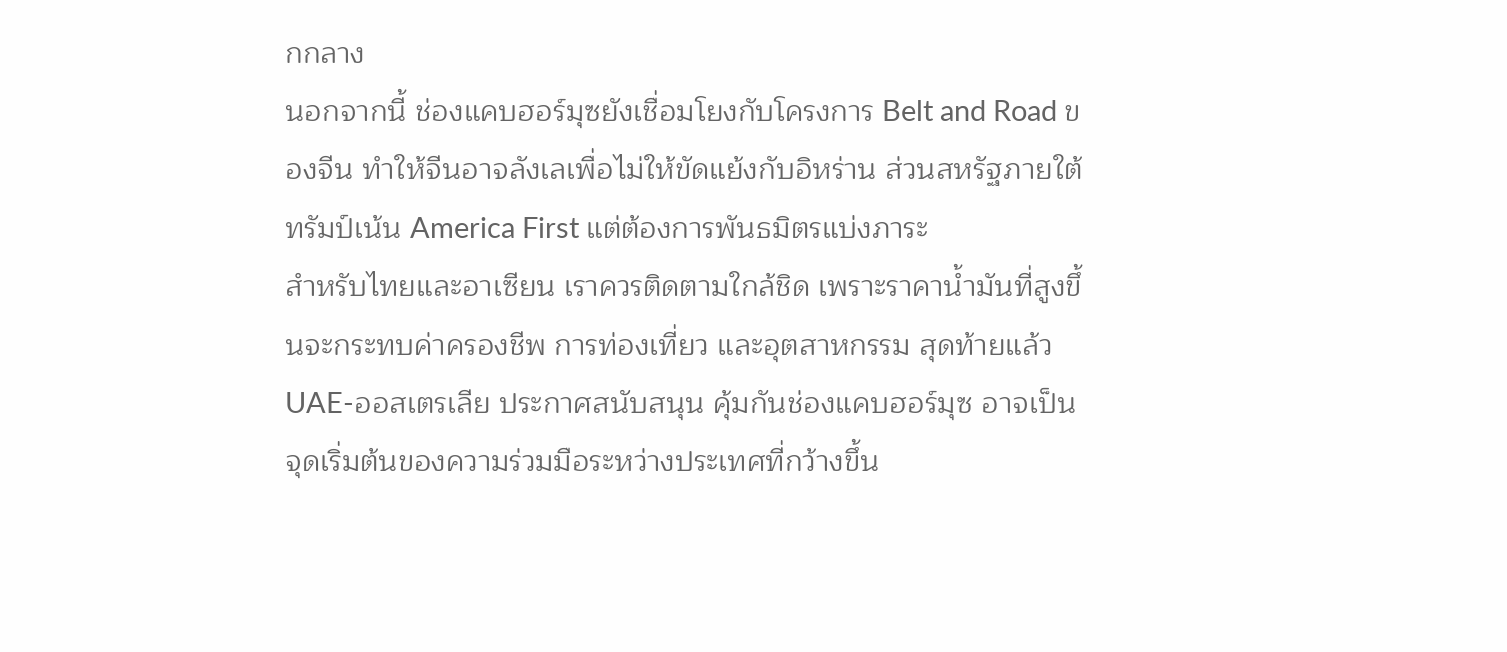กกลาง
นอกจากนี้ ช่องแคบฮอร์มุซยังเชื่อมโยงกับโครงการ Belt and Road ของจีน ทำให้จีนอาจลังเลเพื่อไม่ให้ขัดแย้งกับอิหร่าน ส่วนสหรัฐภายใต้ทรัมป์เน้น America First แต่ต้องการพันธมิตรแบ่งภาระ
สำหรับไทยและอาเซียน เราควรติดตามใกล้ชิด เพราะราคาน้ำมันที่สูงขึ้นจะกระทบค่าครองชีพ การท่องเที่ยว และอุตสาหกรรม สุดท้ายแล้ว UAE-ออสเตรเลีย ประกาศสนับสนุน คุ้มกันช่องแคบฮอร์มุซ อาจเป็นจุดเริ่มต้นของความร่วมมือระหว่างประเทศที่กว้างขึ้น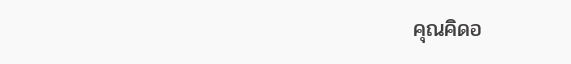คุณคิดอ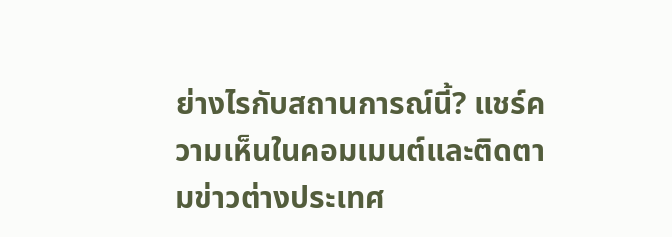ย่างไรกับสถานการณ์นี้? แชร์ความเห็นในคอมเมนต์และติดตามข่าวต่างประเทศ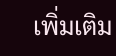เพิ่มเติม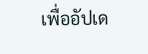เพื่ออัปเด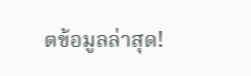ตข้อมูลล่าสุด!